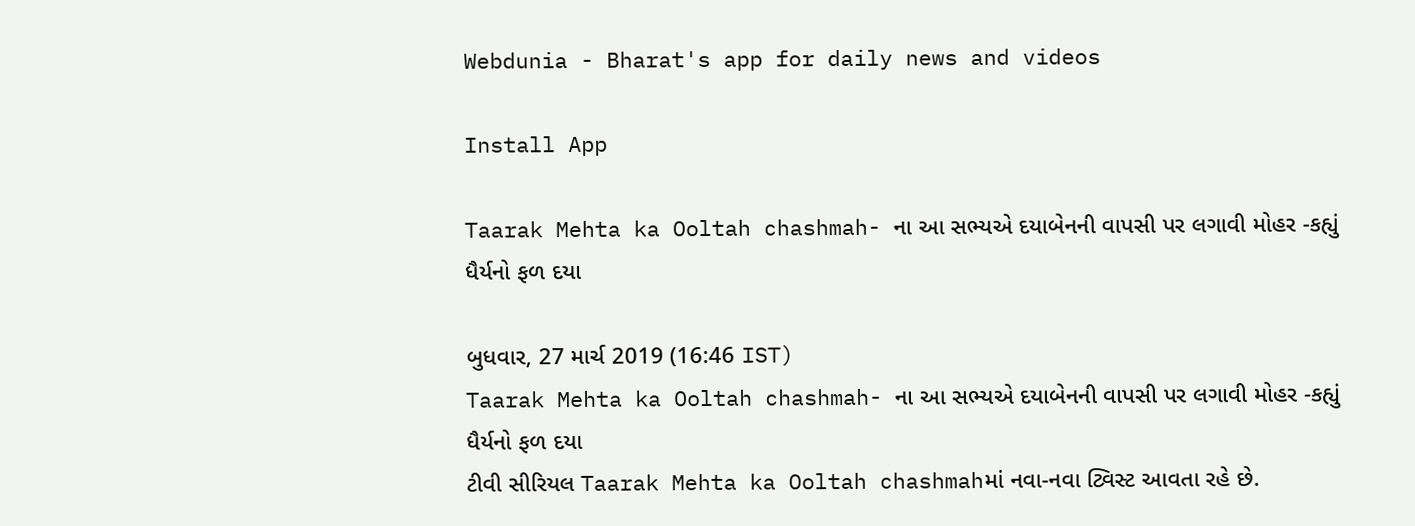Webdunia - Bharat's app for daily news and videos

Install App

Taarak Mehta ka Ooltah chashmah- ના આ સભ્યએ દયાબેનની વાપસી પર લગાવી મોહર -કહ્યું ધૈર્યનો ફળ દયા

બુધવાર, 27 માર્ચ 2019 (16:46 IST)
Taarak Mehta ka Ooltah chashmah- ના આ સભ્યએ દયાબેનની વાપસી પર લગાવી મોહર -કહ્યું ધૈર્યનો ફળ દયા
ટીવી સીરિયલ Taarak Mehta ka Ooltah chashmahમાં નવા-નવા ટ્વિસ્ટ આવતા રહે છે.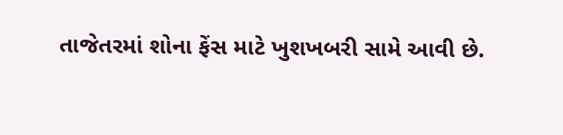તાજેતરમાં શોના ફેંસ માટે ખુશખબરી સામે આવી છે.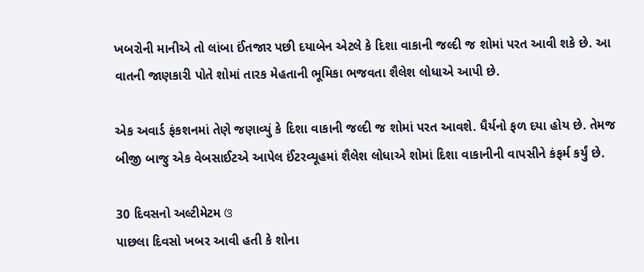ખબરોની માનીએ તો લાંબા ઈંતજાર પછી દયાબેન એટલે કે દિશા વાકાની જલ્દી જ શોમાં પરત આવી શકે છે. આ વાતની જાણકારી પોતે શોમાં તારક મેહતાની ભૂમિકા ભજવતા શૈલેશ લોધાએ આપી છે.

એક અવાર્ડ ફંકશનમાં તેણે જણાવ્યું કે દિશા વાકાની જલ્દી જ શોમાં પરત આવશે. ધૈર્યનો ફળ દયા હોય છે. તેમજ બીજી બાજુ એક વેબસાઈટએ આપેલ ઈંટરવ્યૂહમાં શૈલેશ લોધાએ શોમાં દિશા વાકાનીની વાપસીને કંફર્મ કર્યું છે.

30 દિવસનો અલ્ટીમેટમ ଓ
પાછલા દિવસો ખબર આવી હતી કે શોના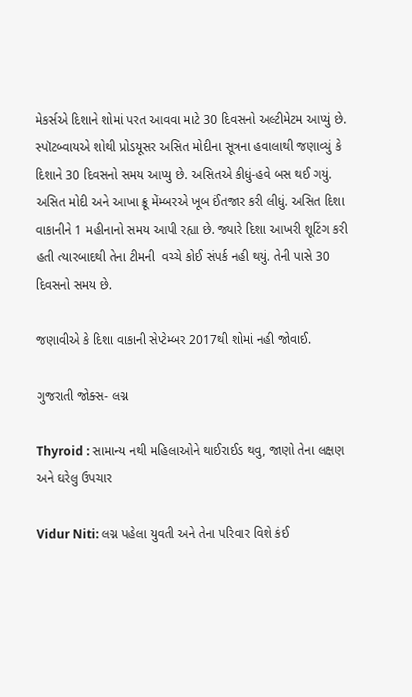મેકર્સએ દિશાને શોમાં પરત આવવા માટે 30 દિવસનો અલ્ટીમેટમ આપ્યું છે. સ્પૉટબ્વાયએ શોથી પ્રોડયૂસર અસિત મોદીના સૂત્રના હવાલાથી જણાવ્યું કે દિશાને 30 દિવસનો સમય આપ્યુ છે. અસિતએ કીધું-હવે બસ થઈ ગયું. અસિત મોદી અને આખા ક્રૂ મેંમ્બરએ ખૂબ ઈંતજાર કરી લીધું. અસિત દિશા વાકાનીને 1 મહીનાનો સમય આપી રહ્યા છે. જ્યારે દિશા આખરી શૂટિંગ કરી હતી ત્યારબાદથી તેના ટીમની  વચ્ચે કોઈ સંપર્ક નહી થયું. તેની પાસે 30 દિવસનો સમય છે.

જણાવીએ કે દિશા વાકાની સેપ્ટેમ્બર 2017થી શોમાં નહી જોવાઈ.

ગુજરાતી જોક્સ- લગ્ન

Thyroid : સામાન્ય નથી મહિલાઓને થાઈરાઈડ થવુ, જાણો તેના લક્ષણ અને ઘરેલુ ઉપચાર

Vidur Niti: લગ્ન પહેલા યુવતી અને તેના પરિવાર વિશે કંઈ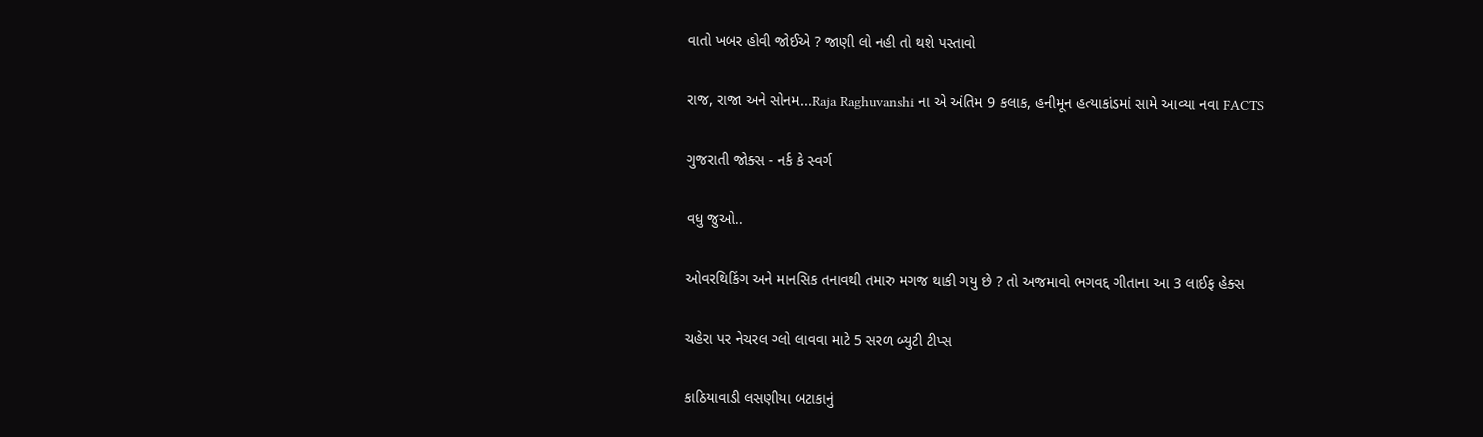વાતો ખબર હોવી જોઈએ ? જાણી લો નહી તો થશે પસ્તાવો

રાજ, રાજા અને સોનમ...Raja Raghuvanshi ના એ અંતિમ 9 કલાક, હનીમૂન હત્યાકાંડમાં સામે આવ્યા નવા FACTS

ગુજરાતી જોક્સ - નર્ક કે સ્વર્ગ

વધુ જુઓ..

ઓવરથિકિંગ અને માનસિક તનાવથી તમારુ મગજ થાકી ગયુ છે ? તો અજમાવો ભગવદ્દ ગીતાના આ 3 લાઈફ હેક્સ

ચહેરા પર નેચરલ ગ્લો લાવવા માટે 5 સરળ બ્યુટી ટીપ્સ

કાઠિયાવાડી લસણીયા બટાકાનું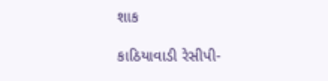શાક

કાઠિયાવાડી રેસીપી-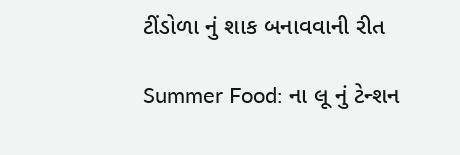ટીંડોળા નું શાક બનાવવાની રીત

Summer Food: ના લૂ નું ટેન્શન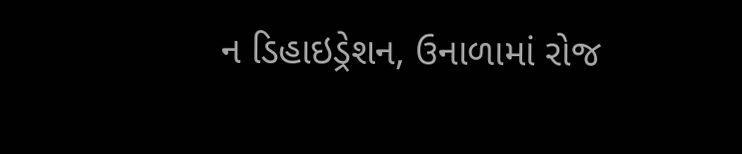ન ડિહાઇડ્રેશન, ઉનાળામાં રોજ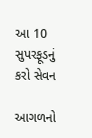આ 10 સુપરફૂડનું કરો સેવન

આગળનો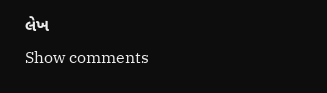લેખ
Show comments